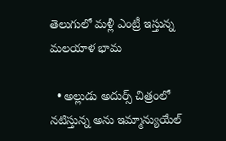తెలుగులో మళ్లీ ఎంట్రీ ఇస్తున్న మలయాళ భామ

  • అల్లుడు అదుర్స్ చిత్రంలో నటిస్తున్న అను ఇమ్మాన్యుయేల్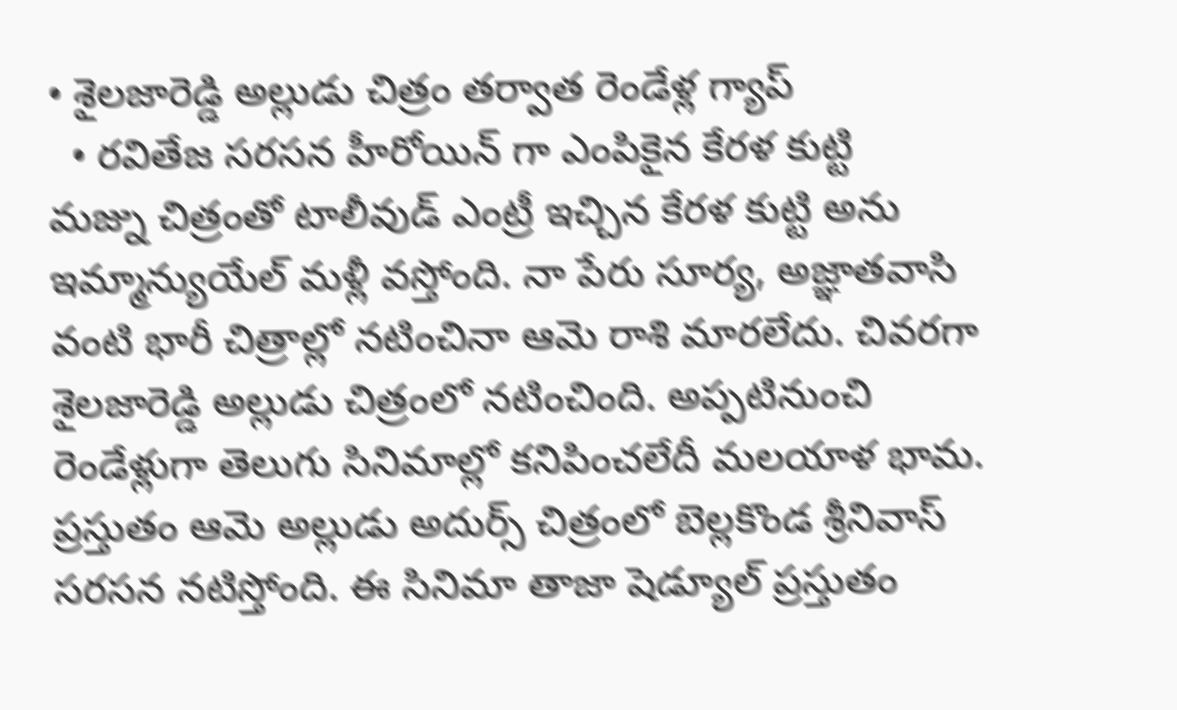• శైలజారెడ్డి అల్లుడు చిత్రం తర్వాత రెండేళ్ల గ్యాప్
  • రవితేజ సరసన హీరోయిన్ గా ఎంపికైన కేరళ కుట్టి
మజ్ను చిత్రంతో టాలీవుడ్ ఎంట్రీ ఇచ్చిన కేరళ కుట్టి అను ఇమ్మాన్యుయేల్ మళ్లీ వస్తోంది. నా పేరు సూర్య, అజ్ఞాతవాసి వంటి భారీ చిత్రాల్లో నటించినా ఆమె రాశి మారలేదు. చివరగా శైలజారెడ్డి అల్లుడు చిత్రంలో నటించింది. అప్పటినుంచి రెండేళ్లుగా తెలుగు సినిమాల్లో కనిపించలేదీ మలయాళ భామ. ప్రస్తుతం ఆమె అల్లుడు అదుర్స్ చిత్రంలో బెల్లకొండ శ్రీనివాస్ సరసన నటిస్తోంది. ఈ సినిమా తాజా షెడ్యూల్ ప్రస్తుతం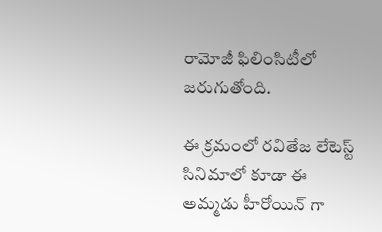రామోజీ ఫిలింసిటీలో జరుగుతోంది.

ఈ క్రమంలో రవితేజ లేటెస్ట్  సినిమాలో కూడా ఈ అమ్మడు హీరోయిన్ గా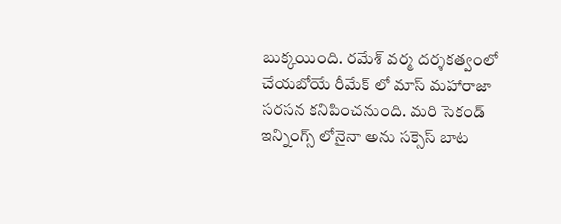బుక్కయింది. రమేశ్ వర్మ దర్శకత్వంలో చేయబోయే రీమేక్ లో మాస్ మహారాజా సరసన కనిపించనుంది. మరి సెకండ్ ఇన్నింగ్స్ లోనైనా అను సక్సెస్ బాట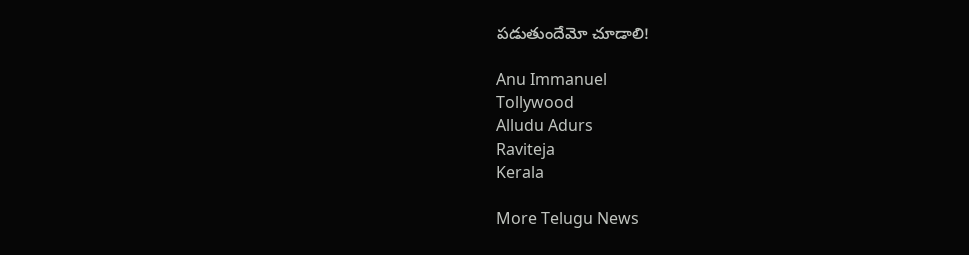పడుతుందేమో చూడాలి!

Anu Immanuel
Tollywood
Alludu Adurs
Raviteja
Kerala

More Telugu News